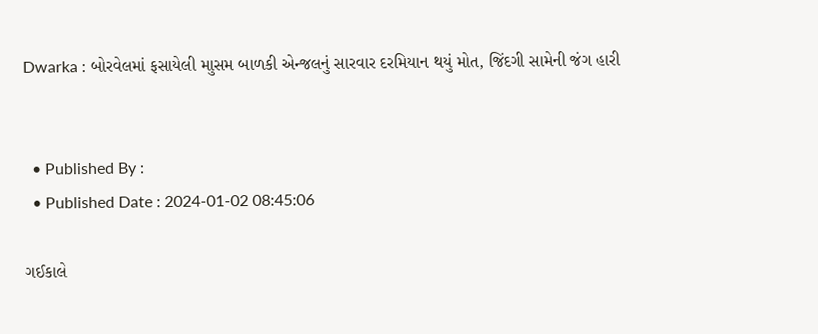Dwarka : બોરવેલમાં ફસાયેલી માુસમ બાળકી એન્જલનું સારવાર દરમિયાન થયું મોત, જિંદગી સામેની જંગ હારી


  • Published By :
  • Published Date : 2024-01-02 08:45:06

ગઈકાલે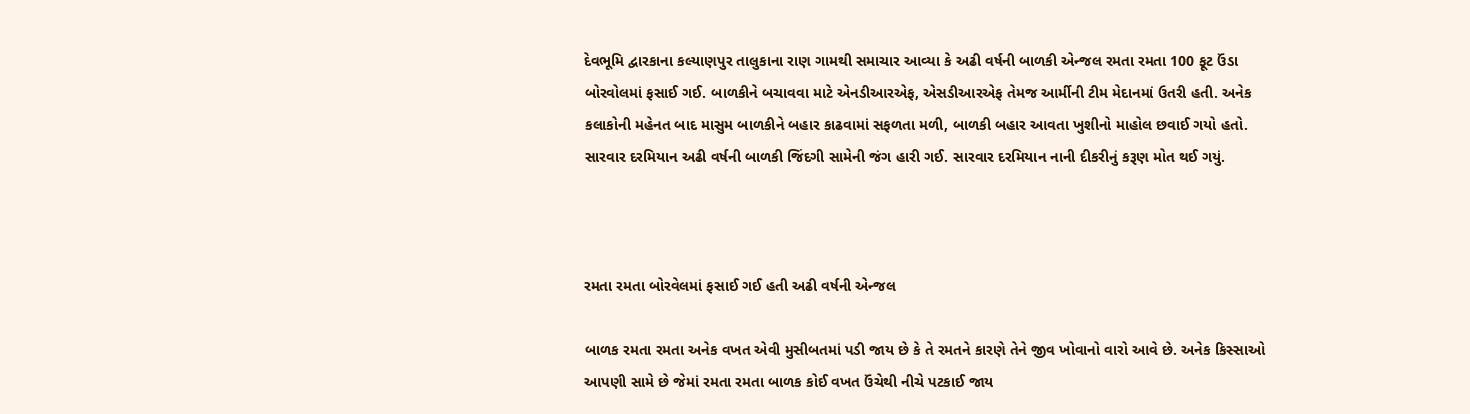દેવભૂમિ દ્વારકાના કલ્યાણપુર તાલુકાના રાણ ગામથી સમાચાર આવ્યા કે અઢી વર્ષની બાળકી એન્જલ રમતા રમતા 100 ફૂટ ઉંડા બોરવોલમાં ફસાઈ ગઈ. બાળકીને બચાવવા માટે એનડીઆરએફ, એસડીઆરએફ તેમજ આર્મીની ટીમ મેદાનમાં ઉતરી હતી. અનેક કલાકોની મહેનત બાદ માસુમ બાળકીને બહાર કાઢવામાં સફળતા મળી, બાળકી બહાર આવતા ખુશીનો માહોલ છવાઈ ગયો હતો. સારવાર દરમિયાન અઢી વર્ષની બાળકી જિંદગી સામેની જંગ હારી ગઈ. સારવાર દરમિયાન નાની દીકરીનું કરૂણ મોત થઈ ગયું.



રમતા રમતા બોરવેલમાં ફસાઈ ગઈ હતી અઢી વર્ષની એન્જલ

બાળક રમતા રમતા અનેક વખત એવી મુસીબતમાં પડી જાય છે કે તે રમતને કારણે તેને જીવ ખોવાનો વારો આવે છે. અનેક કિસ્સાઓ આપણી સામે છે જેમાં રમતા રમતા બાળક કોઈ વખત ઉંચેથી નીચે પટકાઈ જાય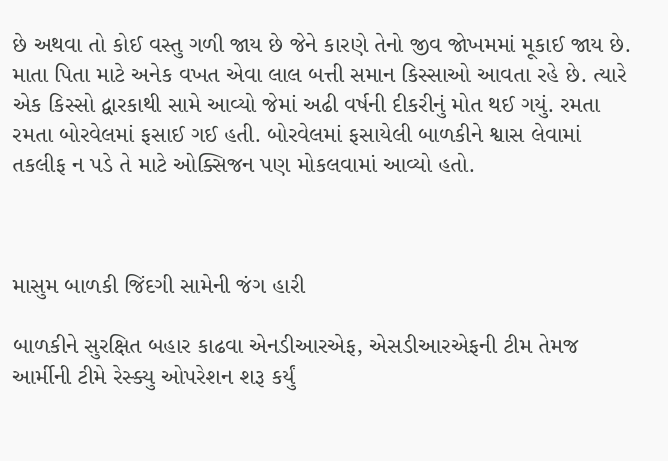છે અથવા તો કોઈ વસ્તુ ગળી જાય છે જેને કારણે તેનો જીવ જોખમમાં મૂકાઈ જાય છે. માતા પિતા માટે અનેક વખત એવા લાલ બત્તી સમાન કિસ્સાઓ આવતા રહે છે. ત્યારે એક કિસ્સો દ્વારકાથી સામે આવ્યો જેમાં અઢી વર્ષની દીકરીનું મોત થઈ ગયું. રમતા રમતા બોરવેલમાં ફસાઈ ગઈ હતી. બોરવેલમાં ફસાયેલી બાળકીને શ્વાસ લેવામાં તકલીફ ન પડે તે માટે ઓક્સિજન પણ મોકલવામાં આવ્યો હતો.



માસુમ બાળકી જિંદગી સામેની જંગ હારી

બાળકીને સુરક્ષિત બહાર કાઢવા એનડીઆરએફ, એસડીઆરએફની ટીમ તેમજ આર્મીની ટીમે રેસ્ક્યુ ઓપરેશન શરૂ કર્યું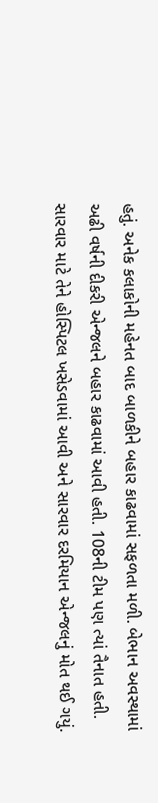હતું. અનેક કલાકોની મહેનત બાદ બાળકીને બહાર કાઢવામાં સફળતા મળી. બેભાન અવસ્થામાં અઢી વર્ષની દીકરી એન્જલને બહાર કાઢવામાં આવી હતી. 108ની ટીમ પણ ત્યાં તૈનાત હતી. સારવાર માટે તેને હોસ્પિટલ ખસેડવામાં આવી અને સારવાર દરમિયાન એન્જલનું મોત થઈ ગયું.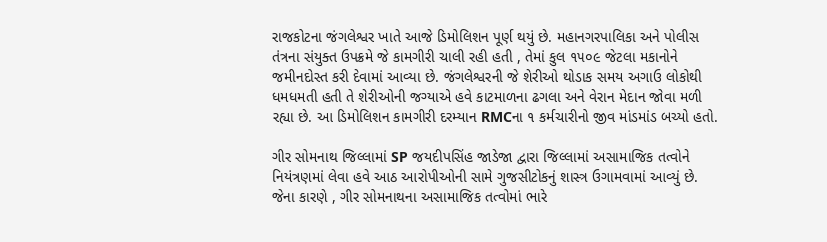રાજકોટના જંગલેશ્વર ખાતે આજે ડિમોલિશન પૂર્ણ થયું છે. મહાનગરપાલિકા અને પોલીસ તંત્રના સંયુક્ત ઉપક્રમે જે કામગીરી ચાલી રહી હતી , તેમાં કુલ ૧૫૦૯ જેટલા મકાનોને જમીનદોસ્ત કરી દેવામાં આવ્યા છે. જંગલેશ્વરની જે શેરીઓ થોડાક સમય અગાઉ લોકોથી ધમધમતી હતી તે શેરીઓની જગ્યાએ હવે કાટમાળના ઢગલા અને વેરાન મેદાન જોવા મળી રહ્યા છે. આ ડિમોલિશન કામગીરી દરમ્યાન RMCના ૧ કર્મચારીનો જીવ માંડમાંડ બચ્યો હતો.

ગીર સોમનાથ જિલ્લામાં SP જયદીપસિંહ જાડેજા દ્વારા જિલ્લામાં અસામાજિક તત્વોને નિયંત્રણમાં લેવા હવે આઠ આરોપીઓની સામે ગુજસીટોકનું શાસ્ત્ર ઉગામવામાં આવ્યું છે. જેના કારણે , ગીર સોમનાથના અસામાજિક તત્વોમાં ભારે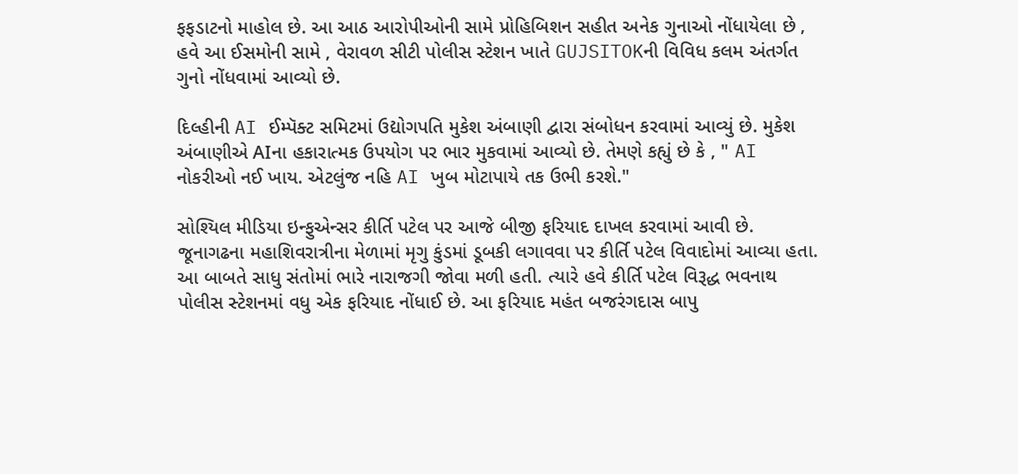ફફડાટનો માહોલ છે. આ આઠ આરોપીઓની સામે પ્રોહિબિશન સહીત અનેક ગુનાઓ નોંધાયેલા છે , હવે આ ઈસમોની સામે , વેરાવળ સીટી પોલીસ સ્ટેશન ખાતે GUJSITOKની વિવિધ કલમ અંતર્ગત ગુનો નોંધવામાં આવ્યો છે.

દિલ્હીની AI ઈમ્પૅક્ટ સમિટમાં ઉદ્યોગપતિ મુકેશ અંબાણી દ્વારા સંબોધન કરવામાં આવ્યું છે. મુકેશ અંબાણીએ AIના હકારાત્મક ઉપયોગ પર ભાર મુકવામાં આવ્યો છે. તેમણે કહ્યું છે કે , " AI નોકરીઓ નઈ ખાય. એટલુંજ નહિ AI ખુબ મોટાપાયે તક ઉભી કરશે."

સોશ્યિલ મીડિયા ઇન્ફુએન્સર કીર્તિ પટેલ પર આજે બીજી ફરિયાદ દાખલ કરવામાં આવી છે. જૂનાગઢના મહાશિવરાત્રીના મેળામાં મૃગુ કુંડમાં ડૂબકી લગાવવા પર કીર્તિ પટેલ વિવાદોમાં આવ્યા હતા. આ બાબતે સાધુ સંતોમાં ભારે નારાજગી જોવા મળી હતી. ત્યારે હવે કીર્તિ પટેલ વિરૂદ્ધ ભવનાથ પોલીસ સ્ટેશનમાં વધુ એક ફરિયાદ નોંધાઈ છે. આ ફરિયાદ મહંત બજરંગદાસ બાપુ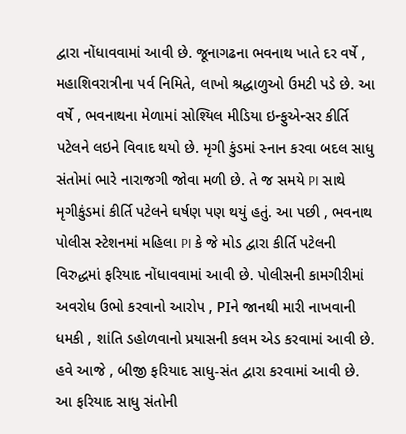દ્વારા નોંધાવવામાં આવી છે. જૂનાગઢના ભવનાથ ખાતે દર વર્ષે , મહાશિવરાત્રીના પર્વ નિમિતે, લાખો શ્રદ્ધાળુઓ ઉમટી પડે છે. આ વર્ષે , ભવનાથના મેળામાં સોશ્યિલ મીડિયા ઇન્ફુએન્સર કીર્તિ પટેલને લઇને વિવાદ થયો છે. મૃગી કુંડમાં સ્નાન કરવા બદલ સાધુ સંતોમાં ભારે નારાજગી જોવા મળી છે. તે જ સમયે PI સાથે મૃગીકુંડમાં કીર્તિ પટેલને ઘર્ષણ પણ થયું હતું. આ પછી , ભવનાથ પોલીસ સ્ટેશનમાં મહિલા PI કે જે મોડ દ્વારા કીર્તિ પટેલની વિરુદ્ધમાં ફરિયાદ નોંધાવવામાં આવી છે. પોલીસની કામગીરીમાં અવરોધ ઉભો કરવાનો આરોપ , PIને જાનથી મારી નાખવાની ધમકી , શાંતિ ડહોળવાનો પ્રયાસની કલમ એડ કરવામાં આવી છે. હવે આજે , બીજી ફરિયાદ સાધુ-સંત દ્વારા કરવામાં આવી છે. આ ફરિયાદ સાધુ સંતોની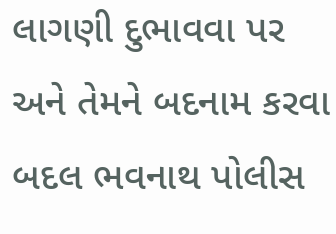લાગણી દુભાવવા પર અને તેમને બદનામ કરવા બદલ ભવનાથ પોલીસ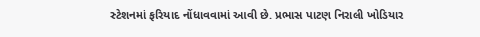સ્ટેશનમાં ફરિયાદ નોંધાવવામાં આવી છે. પ્રભાસ પાટણ નિરાલી ખોડિયાર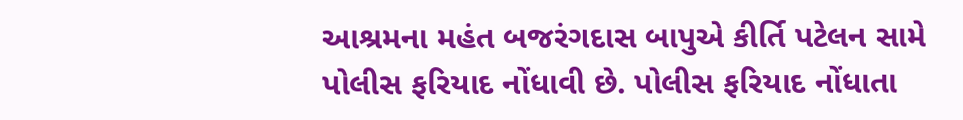આશ્રમના મહંત બજરંગદાસ બાપુએ કીર્તિ પટેલન સામે પોલીસ ફરિયાદ નોંધાવી છે. પોલીસ ફરિયાદ નોંધાતા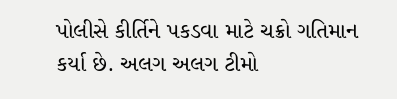પોલીસે કીર્તિને પકડવા માટે ચક્રો ગતિમાન કર્યા છે. અલગ અલગ ટીમો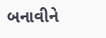બનાવીને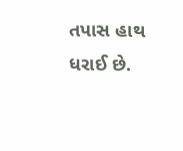તપાસ હાથ ધરાઈ છે.